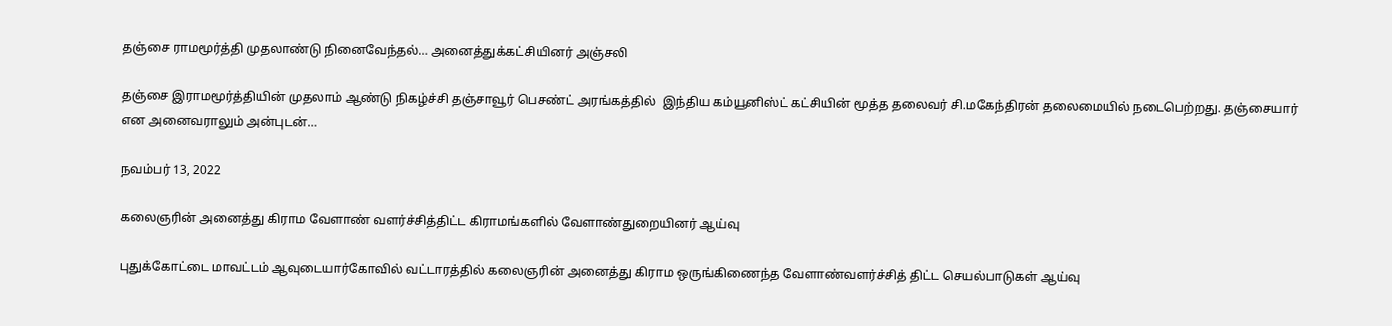தஞ்சை ராமமூர்த்தி முதலாண்டு நினைவேந்தல்… அனைத்துக்கட்சியினர் அஞ்சலி

தஞ்சை இராமமூர்த்தியின் முதலாம் ஆண்டு நிகழ்ச்சி தஞ்சாவூர் பெசண்ட் அரங்கத்தில்  இந்திய கம்யூனிஸ்ட் கட்சியின் மூத்த தலைவர் சி.மகேந்திரன் தலைமையில் நடைபெற்றது. தஞ்சையார் என அனைவராலும் அன்புடன்…

நவம்பர் 13, 2022

கலைஞரின் அனைத்து கிராம வேளாண் வளர்ச்சித்திட்ட கிராமங்களில் வேளாண்துறையினர் ஆய்வு

புதுக்கோட்டை மாவட்டம் ஆவுடையார்கோவில் வட்டாரத்தில் கலைஞரின் அனைத்து கிராம ஒருங்கிணைந்த வேளாண்வளர்ச்சித் திட்ட செயல்பாடுகள் ஆய்வு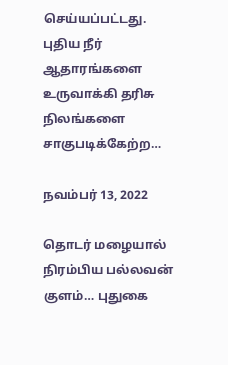செய்யப்பட்டது. புதிய நீர் ஆதாரங்களை உருவாக்கி தரிசு நிலங்களை சாகுபடிக்கேற்ற…

நவம்பர் 13, 2022

தொடர் மழையால் நிரம்பிய பல்லவன் குளம்… புதுகை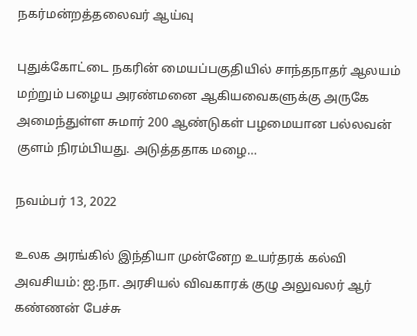நகர்மன்றத்தலைவர் ஆய்வு

புதுக்கோட்டை நகரின் மையப்பகுதியில் சாந்தநாதர் ஆலயம் மற்றும் பழைய அரண்மனை ஆகியவைகளுக்கு அருகே அமைந்துள்ள சுமார் 200 ஆண்டுகள் பழமையான பல்லவன் குளம் நிரம்பியது. அடுத்ததாக மழை…

நவம்பர் 13, 2022

உலக அரங்கில் இந்தியா முன்னேற உயர்தரக் கல்வி அவசியம்: ஐ.நா. அரசியல் விவகாரக் குழு அலுவலர் ஆர் கண்ணன் பேச்சு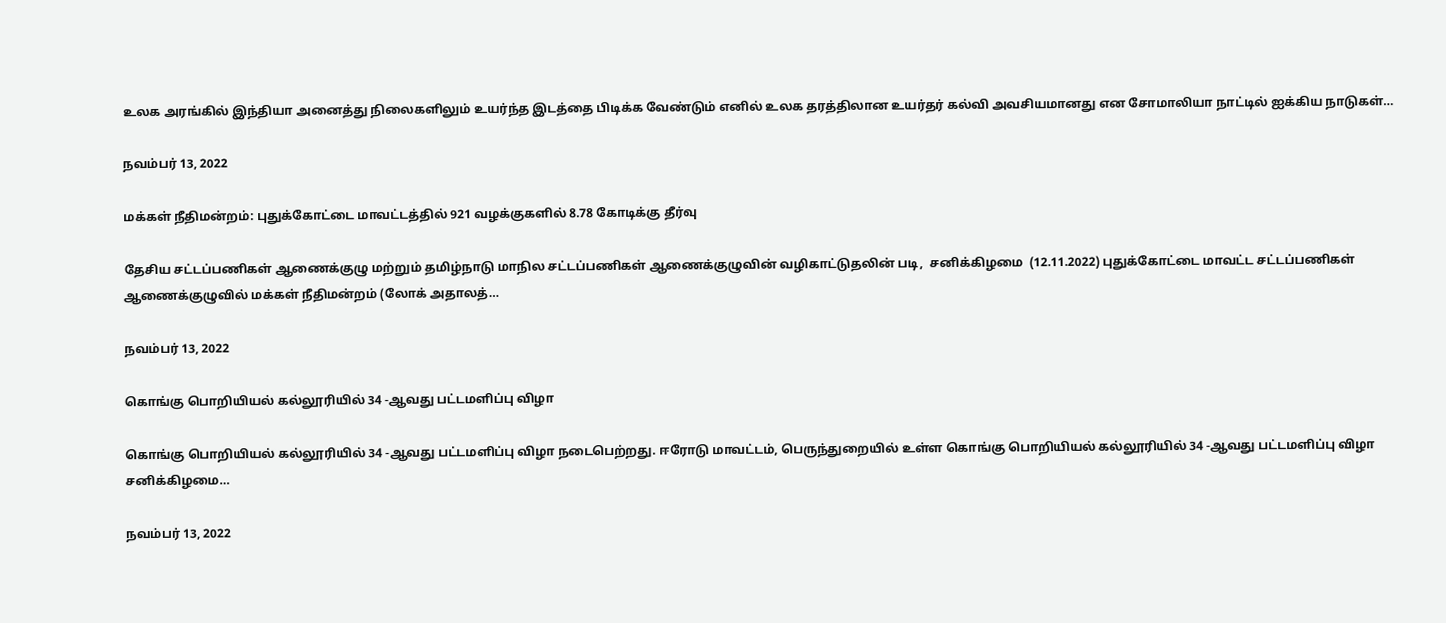உலக அரங்கில் இந்தியா அனைத்து நிலைகளிலும் உயர்ந்த இடத்தை பிடிக்க வேண்டும் எனில் உலக தரத்திலான உயர்தர் கல்வி அவசியமானது என சோமாலியா நாட்டில் ஐக்கிய நாடுகள்…

நவம்பர் 13, 2022

மக்கள் நீதிமன்றம்: புதுக்கோட்டை மாவட்டத்தில் 921 வழக்குகளில் 8.78 கோடிக்கு தீர்வு

தேசிய சட்டப்பணிகள் ஆணைக்குழு மற்றும் தமிழ்நாடு மாநில சட்டப்பணிகள் ஆணைக்குழுவின் வழிகாட்டுதலின் படி,  சனிக்கிழமை  (12.11.2022) புதுக்கோட்டை மாவட்ட சட்டப்பணிகள் ஆணைக்குழுவில் மக்கள் நீதிமன்றம் (லோக் அதாலத்…

நவம்பர் 13, 2022

கொங்கு பொறியியல் கல்லூரியில் 34 -ஆவது பட்டமளிப்பு விழா

கொங்கு பொறியியல் கல்லூரியில் 34 -ஆவது பட்டமளிப்பு விழா நடைபெற்றது. ஈரோடு மாவட்டம், பெருந்துறையில் உள்ள கொங்கு பொறியியல் கல்லூரியில் 34 -ஆவது பட்டமளிப்பு விழா சனிக்கிழமை…

நவம்பர் 13, 2022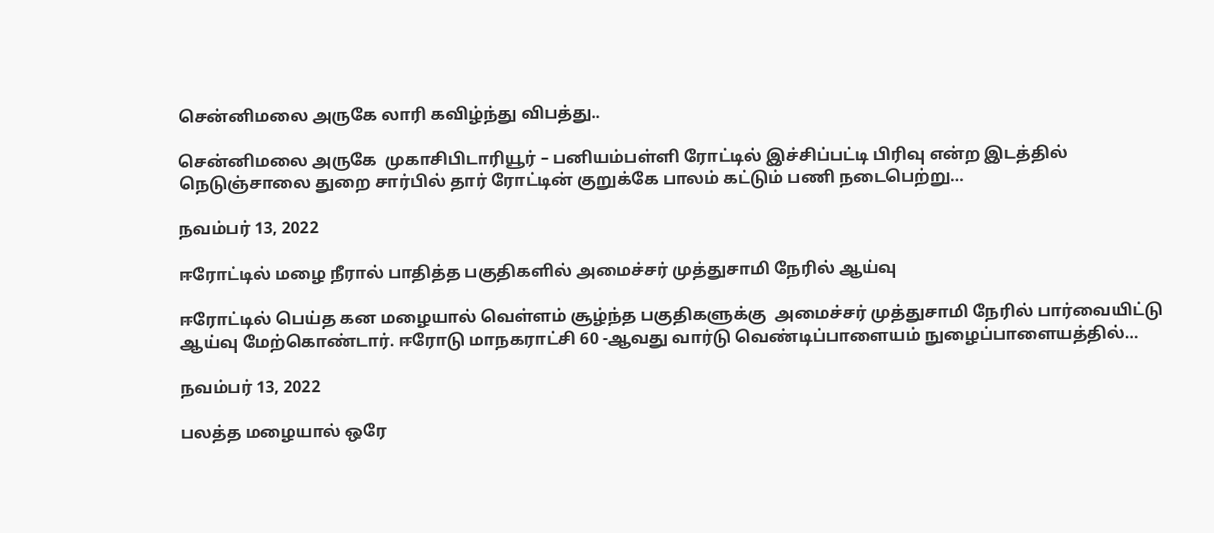சென்னிமலை அருகே லாரி கவிழ்ந்து விபத்து..

சென்னிமலை அருகே  முகாசிபிடாரியூர் – பனியம்பள்ளி ரோட்டில் இச்சிப்பட்டி பிரிவு என்ற இடத்தில் நெடுஞ்சாலை துறை சார்பில் தார் ரோட்டின் குறுக்கே பாலம் கட்டும் பணி நடைபெற்று…

நவம்பர் 13, 2022

ஈரோட்டில் மழை நீரால் பாதித்த பகுதிகளில் அமைச்சர் முத்துசாமி நேரில் ஆய்வு

ஈரோட்டில் பெய்த கன மழையால் வெள்ளம் சூழ்ந்த பகுதிகளுக்கு  அமைச்சர் முத்துசாமி நேரில் பார்வையிட்டு   ஆய்வு மேற்கொண்டார். ஈரோடு மாநகராட்சி 60 -ஆவது வார்டு வெண்டிப்பாளையம் நுழைப்பாளையத்தில்…

நவம்பர் 13, 2022

பலத்த மழையால் ஒரே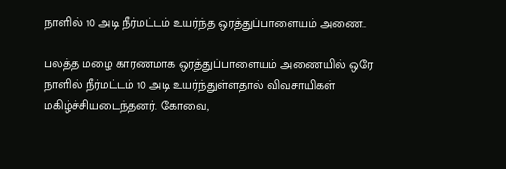நாளில் 10 அடி நீர்மட்டம் உயர்ந்த ஒரத்துப்பாளையம் அணை..

பலத்த மழை காரணமாக ஒரத்துப்பாளையம் அணையில் ஒரே நாளில் நீர்மட்டம் 10 அடி உயர்ந்துள்ளதால் விவசாயிகள் மகிழ்ச்சியடைந்தனர். கோவை,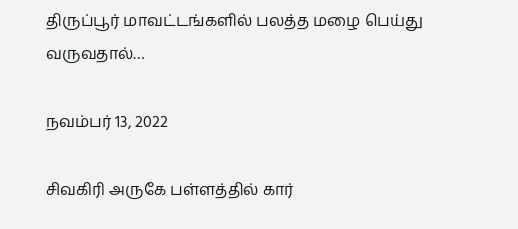திருப்பூர் மாவட்டங்களில் பலத்த மழை பெய்து வருவதால்…

நவம்பர் 13, 2022

சிவகிரி அருகே பள்ளத்தில் கார்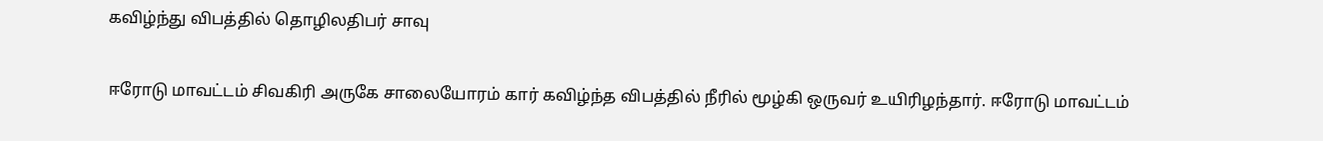கவிழ்ந்து விபத்தில் தொழிலதிபர் சாவு

ஈரோடு மாவட்டம் சிவகிரி அருகே சாலையோரம் கார் கவிழ்ந்த விபத்தில் நீரில் மூழ்கி ஒருவர் உயிரிழந்தார். ஈரோடு மாவட்டம்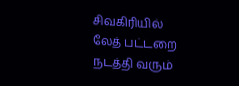சிவகிரியில் லேத் பட்டறை நடத்தி வரும்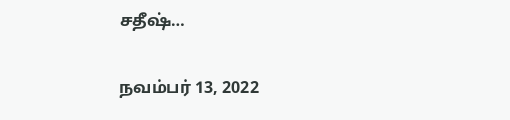சதீஷ்…

நவம்பர் 13, 2022